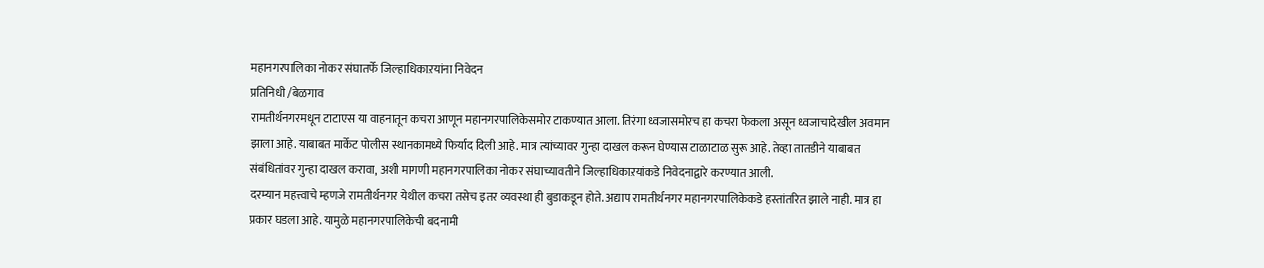महानगरपालिका नोकर संघातर्फे जिल्हाधिकाऱयांना निवेदन
प्रतिनिधी /बेळगाव
रामतीर्थनगरमधून टाटाएस या वाहनातून कचरा आणून महानगरपालिकेसमोर टाकण्यात आला. तिरंगा ध्वजासमोरच हा कचरा फेकला असून ध्वजाचादेखील अवमान झाला आहे. याबाबत मार्केट पोलीस स्थानकामध्ये फिर्याद दिली आहे. मात्र त्यांच्यावर गुन्हा दाखल करून घेण्यास टाळाटाळ सुरू आहे. तेव्हा तातडीने याबाबत संबंधितांवर गुन्हा दाखल करावा, अशी मागणी महानगरपालिका नोकर संघाच्यावतीने जिल्हाधिकाऱयांकडे निवेदनाद्वारे करण्यात आली.
दरम्यान महत्त्वाचे म्हणजे रामतीर्थनगर येथील कचरा तसेच इतर व्यवस्था ही बुडाकडून होते. अद्याप रामतीर्थनगर महानगरपालिकेकडे हस्तांतरित झाले नाही. मात्र हा प्रकार घडला आहे. यामुळे महानगरपालिकेची बदनामी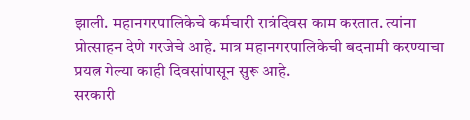झाली. महानगरपालिकेचे कर्मचारी रात्रंदिवस काम करतात. त्यांना प्रोत्साहन देणे गरजेचे आहे. मात्र महानगरपालिकेची बदनामी करण्याचा प्रयत्न गेल्या काही दिवसांपासून सुरू आहे.
सरकारी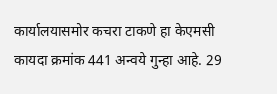कार्यालयासमोर कचरा टाकणे हा केएमसी कायदा क्रमांक 441 अन्वये गुन्हा आहे. 29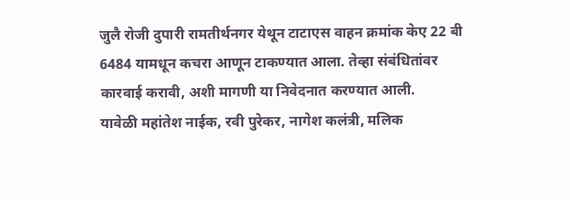जुलै रोजी दुपारी रामतीर्थनगर येथून टाटाएस वाहन क्रमांक केए 22 बी 6484 यामधून कचरा आणून टाकण्यात आला. तेव्हा संबंधितांवर कारवाई करावी, अशी मागणी या निवेदनात करण्यात आली.
यावेळी महांतेश नाईक, रवी पुरेकर, नागेश कलंत्री, मलिक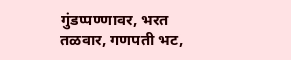गुंडप्पण्णावर, भरत तळवार, गणपती भट,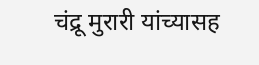चंद्रू मुरारी यांच्यासह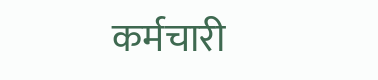कर्मचारी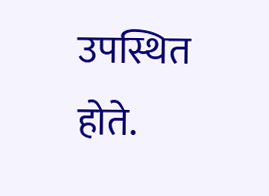उपस्थित होते.